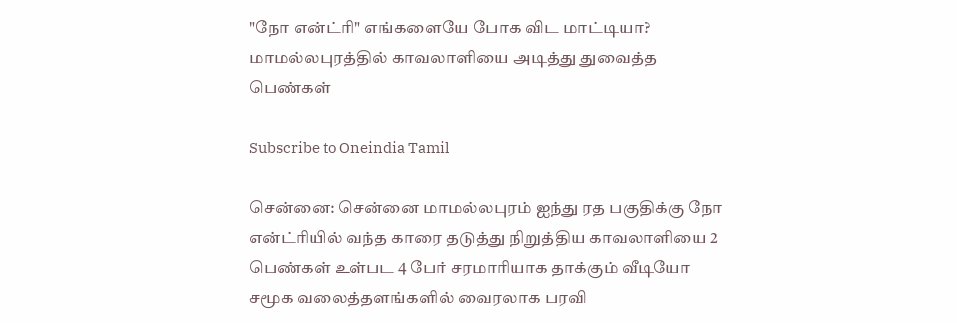"நோ என்ட்ரி" எங்களையே போக விட மாட்டியா? மாமல்லபுரத்தில் காவலாளியை அடித்து துவைத்த பெண்கள்

Subscribe to Oneindia Tamil

சென்னை: சென்னை மாமல்லபுரம் ஐந்து ரத பகுதிக்கு நோ என்ட்ரியில் வந்த காரை தடுத்து நிறுத்திய காவலாளியை 2 பெண்கள் உள்பட 4 பேர் சரமாரியாக தாக்கும் வீடியோ சமூக வலைத்தளங்களில் வைரலாக பரவி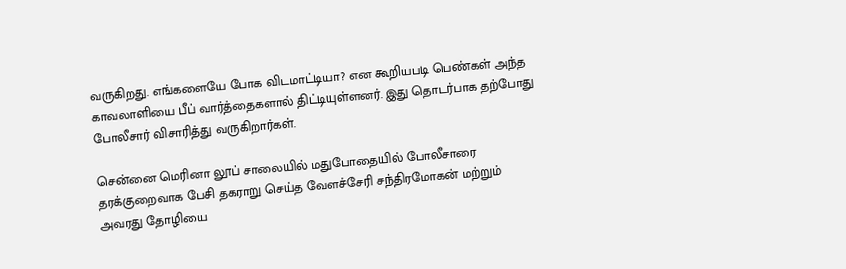வருகிறது. எங்களையே போக விடமாட்டியா? என கூறியபடி பெண்கள் அந்த காவலாளியை பீப் வார்த்தைகளால் திட்டியுள்ளனர். இது தொடர்பாக தற்போது போலீசார் விசாரித்து வருகிறார்கள்.

சென்னை மெரினா லூப் சாலையில் மதுபோதையில் போலீசாரை தரக்குறைவாக பேசி தகராறு செய்த வேளச்சேரி சந்திரமோகன் மற்றும் அவரது தோழியை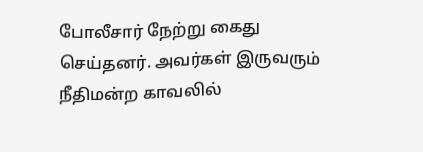போலீசார் நேற்று கைது செய்தனர். அவர்கள் இருவரும் நீதிமன்ற காவலில்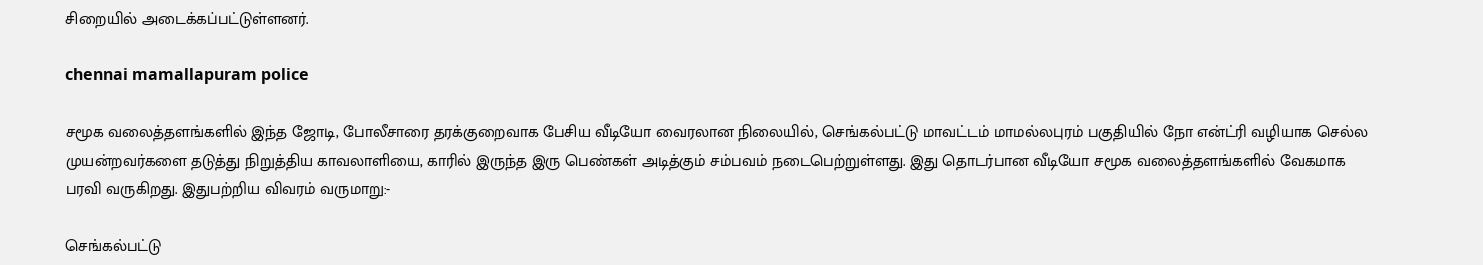சிறையில் அடைக்கப்பட்டுள்ளனர்.

chennai mamallapuram police

சமூக வலைத்தளங்களில் இந்த ஜோடி, போலீசாரை தரக்குறைவாக பேசிய வீடியோ வைரலான நிலையில், செங்கல்பட்டு மாவட்டம் மாமல்லபுரம் பகுதியில் நோ என்ட்ரி வழியாக செல்ல முயன்றவர்களை தடுத்து நிறுத்திய காவலாளியை, காரில் இருந்த இரு பெண்கள் அடித்கும் சம்பவம் நடைபெற்றுள்ளது. இது தொடர்பான வீடியோ சமூக வலைத்தளங்களில் வேகமாக பரவி வருகிறது. இதுபற்றிய விவரம் வருமாறு:-

செங்கல்பட்டு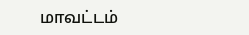மாவட்டம்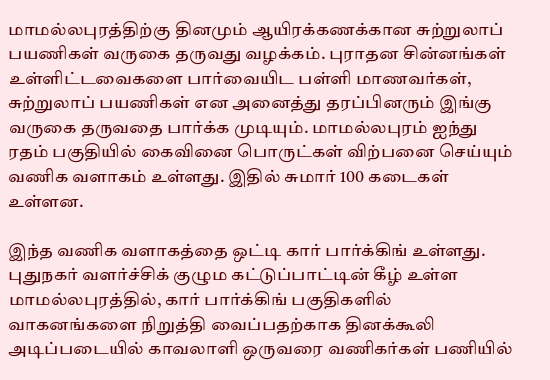மாமல்லபுரத்திற்கு தினமும் ஆயிரக்கணக்கான சுற்றுலாப் பயணிகள் வருகை தருவது வழக்கம். புராதன சின்னங்கள் உள்ளிட்டவைகளை பார்வையிட பள்ளி மாணவர்கள், சுற்றுலாப் பயணிகள் என அனைத்து தரப்பினரும் இங்கு வருகை தருவதை பார்க்க முடியும். மாமல்லபுரம் ஐந்து ரதம் பகுதியில் கைவினை பொருட்கள் விற்பனை செய்யும் வணிக வளாகம் உள்ளது. இதில் சுமார் 100 கடைகள் உள்ளன.

இந்த வணிக வளாகத்தை ஒட்டி கார் பார்க்கிங் உள்ளது. புதுநகர் வளர்ச்சிக் குழும கட்டுப்பாட்டின் கீழ் உள்ள மாமல்லபுரத்தில், கார் பார்க்கிங் பகுதிகளில் வாகனங்களை நிறுத்தி வைப்பதற்காக தினக்கூலி அடிப்படையில் காவலாளி ஒருவரை வணிகர்கள் பணியில்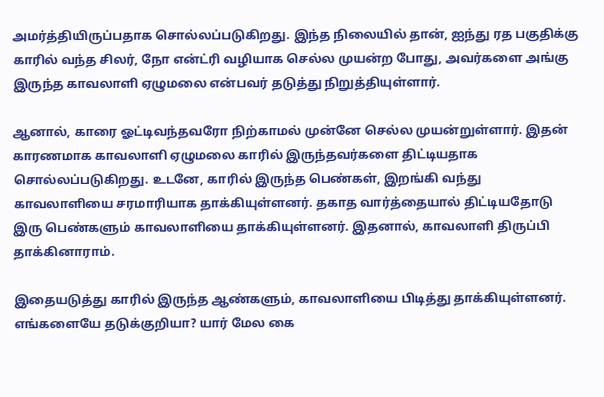அமர்த்தியிருப்பதாக சொல்லப்படுகிறது. இந்த நிலையில் தான், ஐந்து ரத பகுதிக்கு காரில் வந்த சிலர், நோ என்ட்ரி வழியாக செல்ல முயன்ற போது, அவர்களை அங்கு இருந்த காவலாளி ஏழுமலை என்பவர் தடுத்து நிறுத்தியுள்ளார்.

ஆனால், காரை ஓட்டிவந்தவரோ நிற்காமல் முன்னே செல்ல முயன்றுள்ளார். இதன் காரணமாக காவலாளி ஏழுமலை காரில் இருந்தவர்களை திட்டியதாக சொல்லப்படுகிறது. உடனே, காரில் இருந்த பெண்கள், இறங்கி வந்து காவலாளியை சரமாரியாக தாக்கியுள்ளனர். தகாத வார்த்தையால் திட்டியதோடு இரு பெண்களும் காவலாளியை தாக்கியுள்ளனர். இதனால், காவலாளி திருப்பி தாக்கினாராம்.

இதையடுத்து காரில் இருந்த ஆண்களும், காவலாளியை பிடித்து தாக்கியுள்ளனர். எங்களையே தடுக்குறியா? யார் மேல கை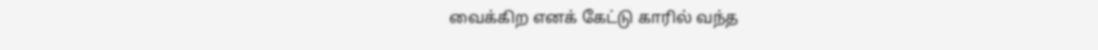வைக்கிற எனக் கேட்டு காரில் வந்த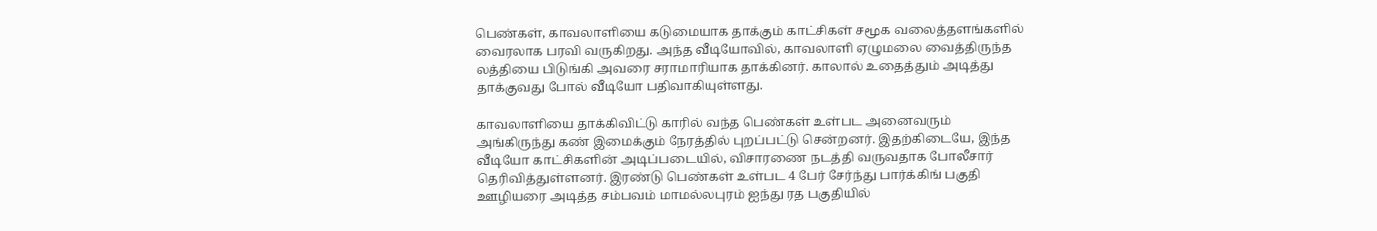பெண்கள், காவலாளியை கடுமையாக தாக்கும் காட்சிகள் சமூக வலைத்தளங்களில் வைரலாக பரவி வருகிறது. அந்த வீடியோவில், காவலாளி ஏழுமலை வைத்திருந்த லத்தியை பிடுங்கி அவரை சராமாரியாக தாக்கினர். காலால் உதைத்தும் அடித்து தாக்குவது போல் வீடியோ பதிவாகியுள்ளது.

காவலாளியை தாக்கிவிட்டு காரில் வந்த பெண்கள் உள்பட அனைவரும் அங்கிருந்து கண் இமைக்கும் நேரத்தில் புறப்பட்டு சென்றனர். இதற்கிடையே, இந்த வீடியோ காட்சிகளின் அடிப்படையில், விசாரணை நடத்தி வருவதாக போலீசார் தெரிவித்துள்ளனர். இரண்டு பெண்கள் உள்பட 4 பேர் சேர்ந்து பார்க்கிங் பகுதி ஊழியரை அடித்த சம்பவம் மாமல்லபுரம் ஐந்து ரத பகுதியில்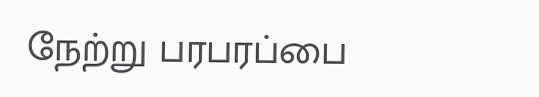நேற்று பரபரப்பை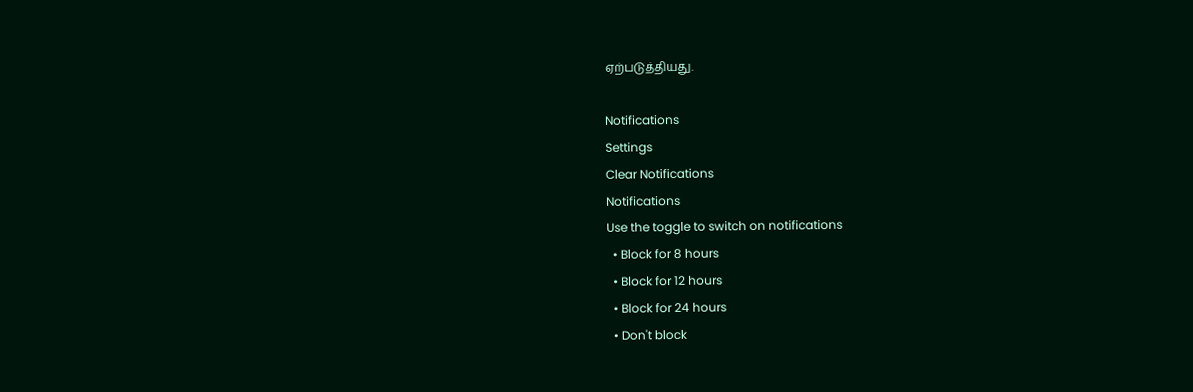ஏற்படுத்தியது.

Notifications
Settings
Clear Notifications
Notifications
Use the toggle to switch on notifications
  • Block for 8 hours
  • Block for 12 hours
  • Block for 24 hours
  • Don't block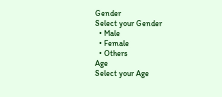Gender
Select your Gender
  • Male
  • Female
  • Others
Age
Select your Age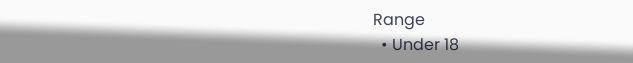Range
  • Under 18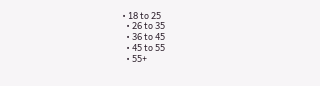• 18 to 25
  • 26 to 35
  • 36 to 45
  • 45 to 55
  • 55+